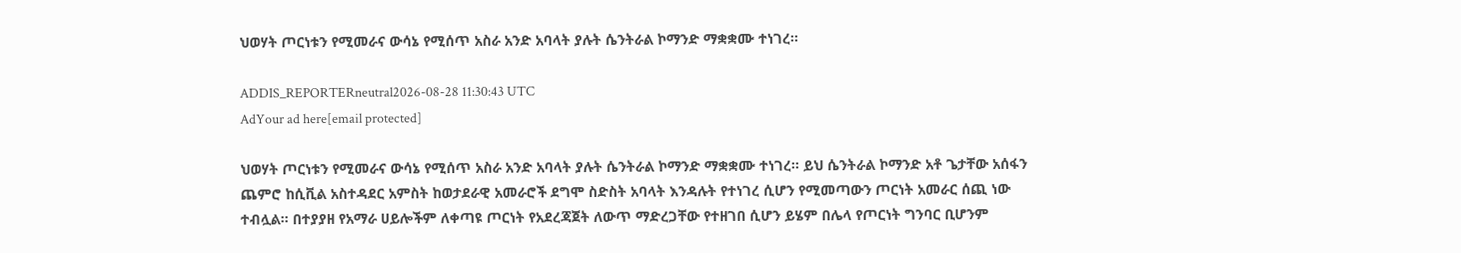ህወሃት ጦርነቱን የሚመራና ውሳኔ የሚሰጥ አስራ አንድ አባላት ያሉት ሴንትራል ኮማንድ ማቋቋሙ ተነገረ።

ADDIS_REPORTERneutral2026-08-28 11:30:43 UTC
AdYour ad here[email protected]

ህወሃት ጦርነቱን የሚመራና ውሳኔ የሚሰጥ አስራ አንድ አባላት ያሉት ሴንትራል ኮማንድ ማቋቋሙ ተነገረ። ይህ ሴንትራል ኮማንድ አቶ ጌታቸው አሰፋን ጨምሮ ከሲቪል አስተዳደር አምስት ከወታደራዊ አመራሮች ደግሞ ስድስት አባላት እንዳሉት የተነገረ ሲሆን የሚመጣውን ጦርነት አመራር ሰጪ ነው ተብሏል። በተያያዘ የአማራ ሀይሎችም ለቀጣዩ ጦርነት የአደረጃጀት ለውጥ ማድረጋቸው የተዘገበ ሲሆን ይሄም በሌላ የጦርነት ግንባር ቢሆንም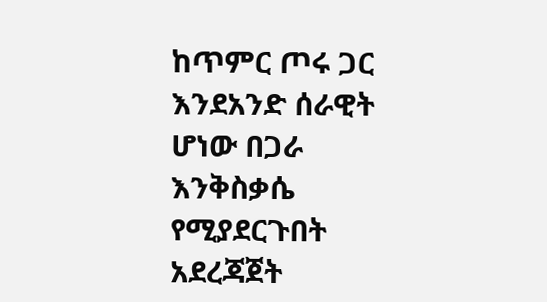ከጥምር ጦሩ ጋር እንደአንድ ሰራዊት ሆነው በጋራ እንቅስቃሴ የሚያደርጉበት አደረጃጀት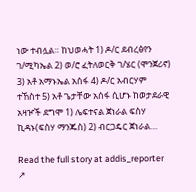ነው ተብሏል። ከህወሓት 1) ዶ/ር ደብረፅየን ገ/ሚካኤል 2) ወ/ሮ ፈትለወርቅ ገ/ሄር (ሞንጀሪኖ) 3) አቶ አማኑኤል አሰፋ 4) ዶ/ር አብርሃም ተኸስተ 5) አቶ ጌታቸው አሰፋ ሲሆኑ ከወታደራዊ አዛዦች ደግሞ 1) ሌፍተናል ጀነራል ፍስሃ ኪዳኑ(ፍስሃ ማንጁስ) 2) ብርጋዴር ጀነራል…

Read the full story at addis_reporter ↗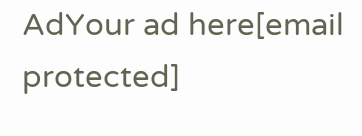AdYour ad here[email protected]